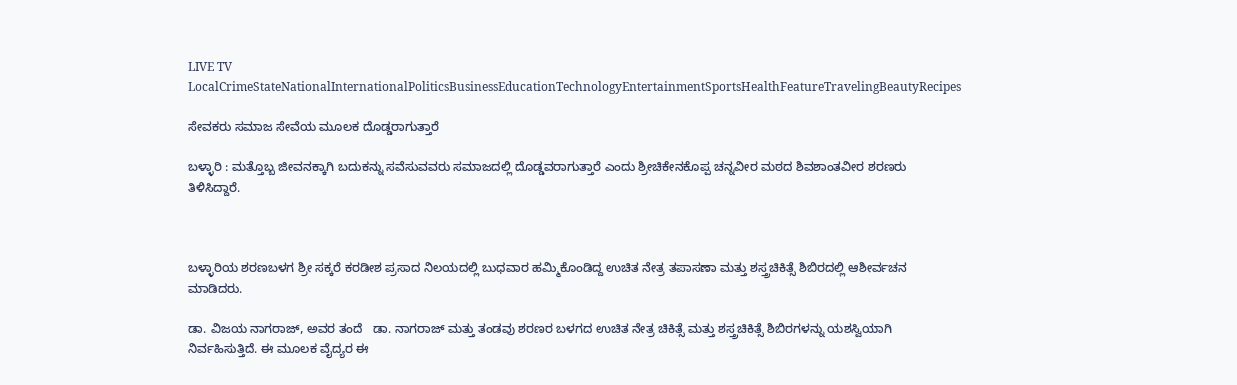LIVE TV LocalCrimeStateNationalInternationalPoliticsBusinessEducationTechnologyEntertainmentSportsHealthFeatureTravelingBeautyRecipes

ಸೇವಕರು ಸಮಾಜ ಸೇವೆಯ ಮೂಲಕ ದೊಡ್ಡರಾಗುತ್ತಾರೆ

ಬಳ್ಳಾರಿ : ಮತ್ತೊಬ್ಬ ಜೀವನಕ್ಕಾಗಿ ಬದುಕನ್ನು ಸವೆಸುವವರು ಸಮಾಜದಲ್ಲಿ ದೊಡ್ಡವರಾಗುತ್ತಾರೆ ಎಂದು‌ ಶ್ರೀಚಿಕೇನಕೊಪ್ಪ ಚನ್ನವೀರ ಮಠದ ಶಿವಶಾಂತವೀರ ಶರಣರು ತಿಳಿಸಿದ್ದಾರೆ.



ಬಳ್ಳಾರಿಯ ಶರಣಬಳಗ ಶ್ರೀ ಸಕ್ಕರೆ ಕರಡೀಶ ಪ್ರಸಾದ ನಿಲಯದಲ್ಲಿ ಬುಧವಾರ ಹಮ್ಮಿಕೊಂಡಿದ್ದ ಉಚಿತ ನೇತ್ರ ತಪಾಸಣಾ ಮತ್ತು ಶಸ್ತ್ರಚಿಕಿತ್ಸೆ ಶಿಬಿರದಲ್ಲಿ ಆಶೀರ್ವಚನ ಮಾಡಿದರು.

ಡಾ. ವಿಜಯ ನಾಗರಾಜ್, ಅವರ ತಂದೆ   ಡಾ. ನಾಗರಾಜ್ ಮತ್ತು ತಂಡವು ಶರಣರ ಬಳಗದ ಉಚಿತ ನೇತ್ರ ಚಿಕಿತ್ಸೆ ಮತ್ತು ಶಸ್ತ್ರಚಿಕಿತ್ಸೆ ಶಿಬಿರಗಳನ್ನು ಯಶಸ್ವಿಯಾಗಿ ನಿರ್ವಹಿಸುತ್ತಿದೆ‌. ಈ ಮೂಲಕ ವೈದ್ಯರ ಈ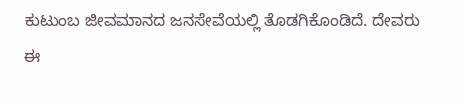ಕುಟುಂಬ‌ ಜೀವಮಾನದ ಜನಸೇವೆಯಲ್ಲಿ ತೊಡಗಿಕೊಂಡಿದೆ. ದೇವರು ಈ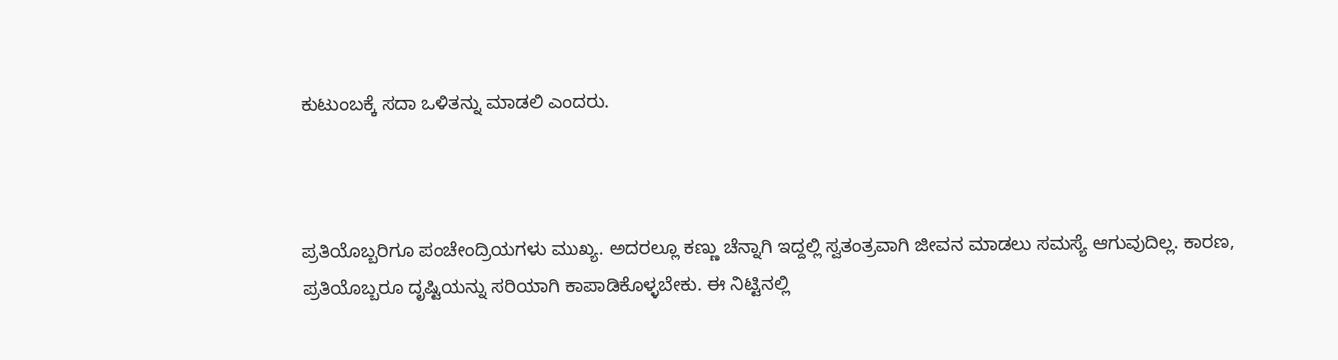ಕುಟುಂಬಕ್ಕೆ ಸದಾ ಒಳಿತನ್ನು ಮಾಡಲಿ ಎಂದರು.



ಪ್ರತಿಯೊಬ್ಬರಿಗೂ ಪಂಚೇಂದ್ರಿಯಗಳು ಮುಖ್ಯ. ಅದರಲ್ಲೂ ಕಣ್ಣು ಚೆನ್ನಾಗಿ ಇದ್ದಲ್ಲಿ ಸ್ವತಂತ್ರವಾಗಿ ಜೀವನ ಮಾಡಲು ಸಮಸ್ಯೆ ಆಗುವುದಿಲ್ಲ. ಕಾರಣ, ಪ್ರತಿಯೊಬ್ಬರೂ ದೃಷ್ಟಿಯನ್ನು ಸರಿಯಾಗಿ ಕಾಪಾಡಿಕೊಳ್ಳಬೇಕು. ಈ ನಿಟ್ಟಿನಲ್ಲಿ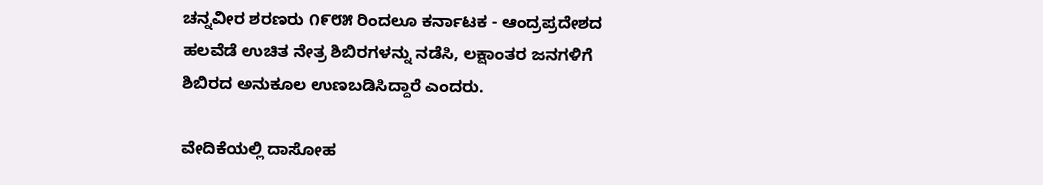ಚನ್ನವೀರ ಶರಣರು ೧೯೮೫ ರಿಂದಲೂ ಕರ್ನಾಟಕ - ಆಂದ್ರಪ್ರದೇಶದ ಹಲವೆಡೆ ಉಚಿತ ನೇತ್ರ ಶಿಬಿರಗಳನ್ನು ನಡೆಸಿ, ಲಕ್ಷಾಂತರ ಜನಗಳಿಗೆ ಶಿಬಿರದ ಅನುಕೂಲ ಉಣಬಡಿಸಿದ್ದಾರೆ ಎಂದರು.

ವೇದಿಕೆಯಲ್ಲಿ ದಾಸೋಹ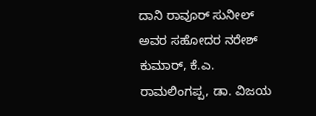ದಾನಿ ರಾವೂರ್ ಸುನೀಲ್ ಅವರ ಸಹೋದರ ನರೇಶ್ ಕುಮಾರ್, ಕೆ.ಎ. ರಾಮಲಿಂಗಪ್ಪ, ಡಾ. ವಿಜಯ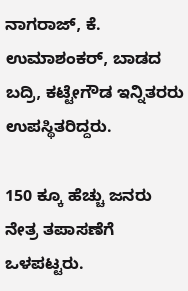ನಾಗರಾಜ್, ಕೆ. ಉಮಾಶಂಕರ್, ಬಾಡದ ಬದ್ರಿ, ಕಟ್ಟೇಗೌಡ ಇನ್ನಿತರರು ಉಪಸ್ಥಿತರಿದ್ದರು.

150 ಕ್ಕೂ ಹೆಚ್ಚು ಜನರು ನೇತ್ರ ತಪಾಸಣೆಗೆ ಒಳಪಟ್ಟರು.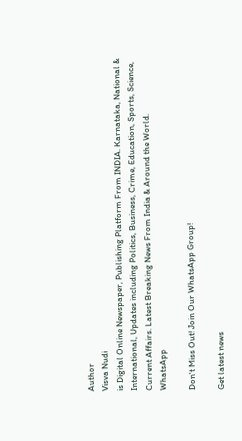Author
Visva Nudi
is Digital Online Newspaper, Publishing Platform From INDIA. Karnataka, National & International, Updates including Politics, Business, Crime, Education, Sports, Science, Current Affairs. Latest Breaking News From India & Around the World.
WhatsApp

Don't Miss Out! Join Our WhatsApp Group!

Get latest news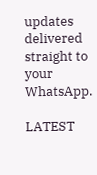updates delivered straight to your WhatsApp.

LATEST